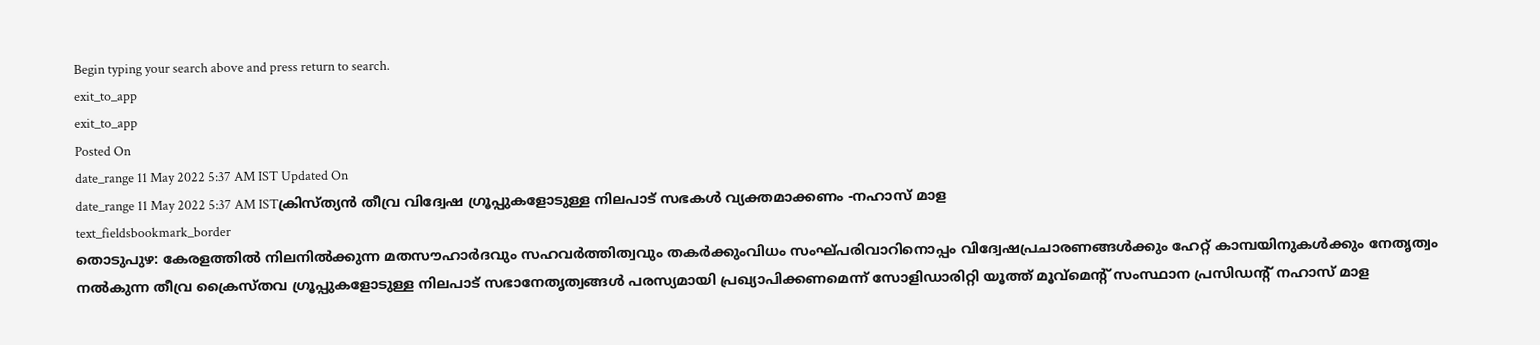Begin typing your search above and press return to search.
exit_to_app
exit_to_app
Posted On
date_range 11 May 2022 5:37 AM IST Updated On
date_range 11 May 2022 5:37 AM ISTക്രിസ്ത്യൻ തീവ്ര വിദ്വേഷ ഗ്രൂപ്പുകളോടുള്ള നിലപാട് സഭകൾ വ്യക്തമാക്കണം -നഹാസ് മാള
text_fieldsbookmark_border
തൊടുപുഴ: കേരളത്തിൽ നിലനിൽക്കുന്ന മതസൗഹാർദവും സഹവർത്തിത്വവും തകർക്കുംവിധം സംഘ്പരിവാറിനൊപ്പം വിദ്വേഷപ്രചാരണങ്ങൾക്കും ഹേറ്റ് കാമ്പയിനുകൾക്കും നേതൃത്വം നൽകുന്ന തീവ്ര ക്രൈസ്തവ ഗ്രൂപ്പുകളോടുള്ള നിലപാട് സഭാനേതൃത്വങ്ങൾ പരസ്യമായി പ്രഖ്യാപിക്കണമെന്ന് സോളിഡാരിറ്റി യൂത്ത് മൂവ്മെന്റ് സംസ്ഥാന പ്രസിഡന്റ് നഹാസ് മാള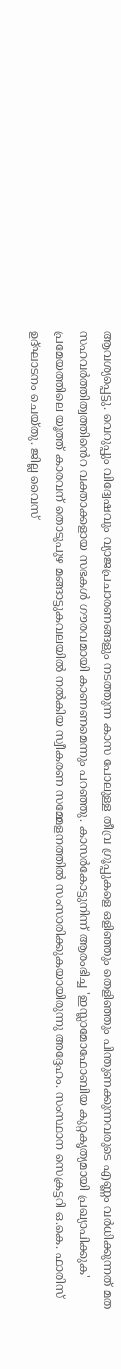ആവശ്യപ്പെട്ടു. വെറുപ്പും വിദ്വേഷവും വ്യാജപ്രചാരണങ്ങളും നടത്തുന്ന കാസ പോലുള്ള തീവ്ര ഗ്രൂപ്പുകളെ ഒളിഞ്ഞും തെളിഞ്ഞും പിന്തുണക്കുന്നവരുടെ എണ്ണം വർധിക്കുന്നത് മത സഹവർത്തിത്വത്തിൻെറ വക്താക്കളായ സഭകൾ ഗൗരവമായി കാണണമെന്നും പറഞ്ഞു. കാസർകോട്ടുനിന്ന് ആരംഭിച്ച 'ഇസ്ലാമോഫോബിയ കുറ്റകൃത്യമായി പ്രഖ്യാപിക്കുക' പ്രമേയത്തിലെ യൂത്ത് കാരവന് തൊടുപുഴ മങ്ങാട്ടുകവലയിൽ നൽകിയ സ്വീകരണ സമ്മേളനത്തിൽ സംസാരിക്കുകയായിരുന്നു അദ്ദേഹം. സംസ്ഥാന സെക്രട്ടറി ഒ.കെ. ഫാരിസ് ഉദ്ഘാടനം ചെയ്തു. ജില്ല വൈസ്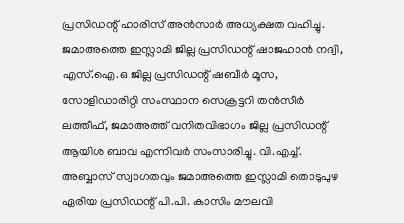പ്രസിഡന്റ് ഹാരിസ് അൻസാർ അധ്യക്ഷത വഹിച്ചു. ജമാഅത്തെ ഇസ്ലാമി ജില്ല പ്രസിഡന്റ് ഷാജഹാൻ നദ്വി, എസ്.ഐ.ഒ ജില്ല പ്രസിഡന്റ് ഷബീർ മൂസ, സോളിഡാരിറ്റി സംസ്ഥാന സെക്രട്ടറി തൻസീർ ലത്തീഫ്, ജമാഅത്ത് വനിതവിഭാഗം ജില്ല പ്രസിഡന്റ് ആയിശ ബാവ എന്നിവർ സംസാരിച്ചു. വി.എച്ച്. അബ്ബാസ് സ്വാഗതവും ജമാഅത്തെ ഇസ്ലാമി തൊടുപുഴ ഏരിയ പ്രസിഡന്റ് പി.പി. കാസിം മൗലവി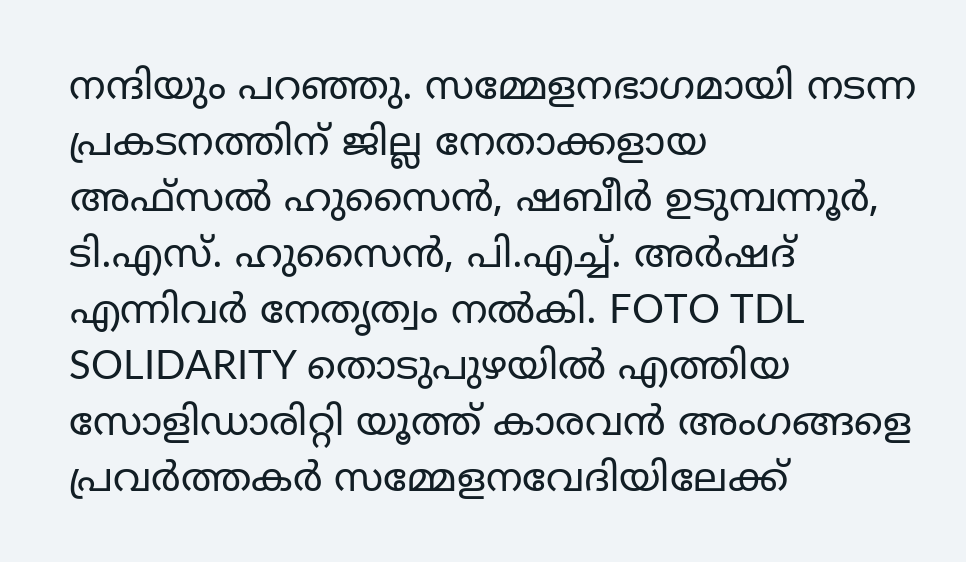നന്ദിയും പറഞ്ഞു. സമ്മേളനഭാഗമായി നടന്ന പ്രകടനത്തിന് ജില്ല നേതാക്കളായ അഫ്സൽ ഹുസൈൻ, ഷബീർ ഉടുമ്പന്നൂർ, ടി.എസ്. ഹുസൈൻ, പി.എച്ച്. അർഷദ് എന്നിവർ നേതൃത്വം നൽകി. FOTO TDL SOLIDARITY തൊടുപുഴയിൽ എത്തിയ സോളിഡാരിറ്റി യൂത്ത് കാരവൻ അംഗങ്ങളെ പ്രവർത്തകർ സമ്മേളനവേദിയിലേക്ക്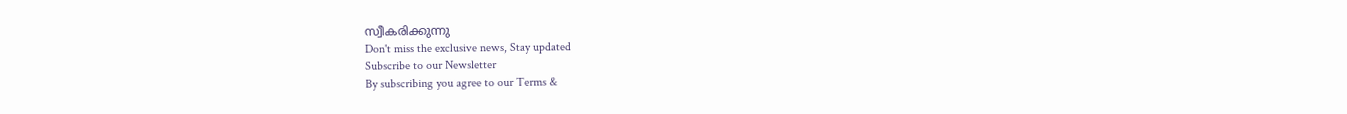സ്വീകരിക്കുന്നു
Don't miss the exclusive news, Stay updated
Subscribe to our Newsletter
By subscribing you agree to our Terms &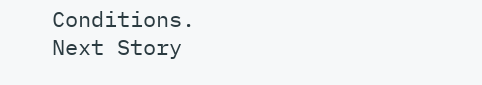Conditions.
Next Story